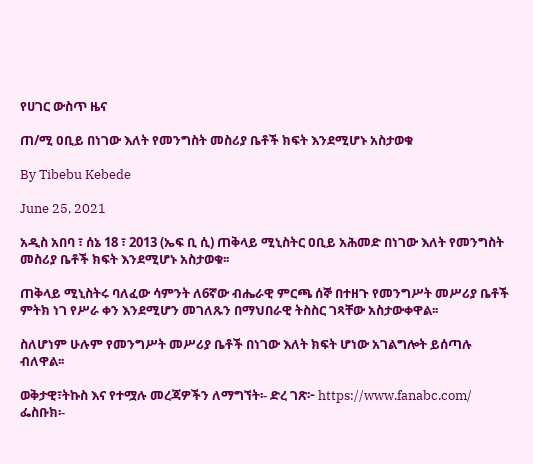የሀገር ውስጥ ዜና

ጠ/ሚ ዐቢይ በነገው እለት የመንግስት መስሪያ ቤቶች ክፍት እንደሚሆኑ አስታወቁ

By Tibebu Kebede

June 25, 2021

አዲስ አበባ ፣ ሰኔ 18 ፣ 2013 (ኤፍ ቢ ሲ) ጠቅላይ ሚኒስትር ዐቢይ አሕመድ በነገው እለት የመንግስት መስሪያ ቤቶች ክፍት እንደሚሆኑ አስታወቁ፡፡

ጠቅላይ ሚኒስትሩ ባለፈው ሳምንት ለ6ኛው ብሔራዊ ምርጫ ሰኞ በተዘጉ የመንግሥት መሥሪያ ቤቶች ምትክ ነገ የሥራ ቀን እንደሚሆን መገለጹን በማህበራዊ ትስስር ገጻቸው አስታውቀዋል፡፡

ስለሆነም ሁሉም የመንግሥት መሥሪያ ቤቶች በነገው እለት ክፍት ሆነው አገልግሎት ይሰጣሉ ብለዋል፡፡

ወቅታዊ፣ትኩስ እና የተሟሉ መረጃዎችን ለማግኘት፡- ድረ ገጽ፦ https://www.fanabc.com/ ፌስቡክ፡-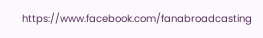https://www.facebook.com/fanabroadcasting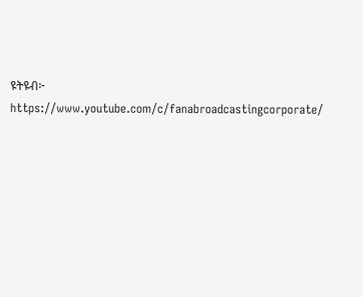ዩትዩብ፦ https://www.youtube.com/c/fanabroadcastingcorporate/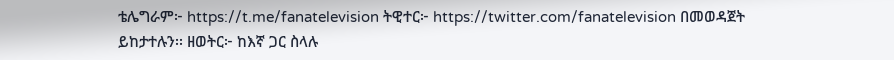ቴሌግራም፦ https://t.me/fanatelevision ትዊተር፦ https://twitter.com/fanatelevision በመወዳጀት ይከታተሉን፡፡ ዘወትር፦ ከእኛ ጋር ስላሉ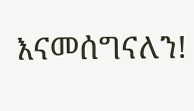እናመሰግናለን!